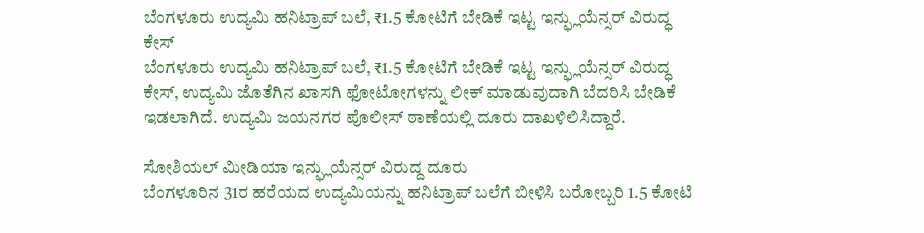ಬೆಂಗಳೂರು ಉದ್ಯಮಿ ಹನಿಟ್ರಾಪ್ ಬಲೆ, ₹1.5 ಕೋಟಿಗೆ ಬೇಡಿಕೆ ಇಟ್ಟ ಇನ್ಫ್ಲುಯೆನ್ಸರ್ ವಿರುದ್ಧ ಕೇಸ್
ಬೆಂಗಳೂರು ಉದ್ಯಮಿ ಹನಿಟ್ರಾಪ್ ಬಲೆ, ₹1.5 ಕೋಟಿಗೆ ಬೇಡಿಕೆ ಇಟ್ಟ ಇನ್ಫ್ಲುಯೆನ್ಸರ್ ವಿರುದ್ಧ ಕೇಸ್, ಉದ್ಯಮಿ ಜೊತೆಗಿನ ಖಾಸಗಿ ಫೋಟೋಗಳನ್ನು ಲೀಕ್ ಮಾಡುವುದಾಗಿ ಬೆದರಿಸಿ ಬೇಡಿಕೆ ಇಡಲಾಗಿದೆ. ಉದ್ಯಮಿ ಜಯನಗರ ಪೊಲೀಸ್ ಠಾಣೆಯಲ್ಲಿ ದೂರು ದಾಖಳಿಲಿಸಿದ್ದಾರೆ.

ಸೋಶಿಯಲ್ ಮೀಡಿಯಾ ಇನ್ಫ್ಲುಯೆನ್ಸರ್ ವಿರುದ್ದ ದೂರು
ಬೆಂಗಳೂರಿನ 31ರ ಹರೆಯದ ಉದ್ಯಮಿಯನ್ನು ಹನಿಟ್ರಾಪ್ ಬಲೆಗೆ ಬೀಳಿಸಿ ಬರೋಬ್ಬರಿ 1.5 ಕೋಟಿ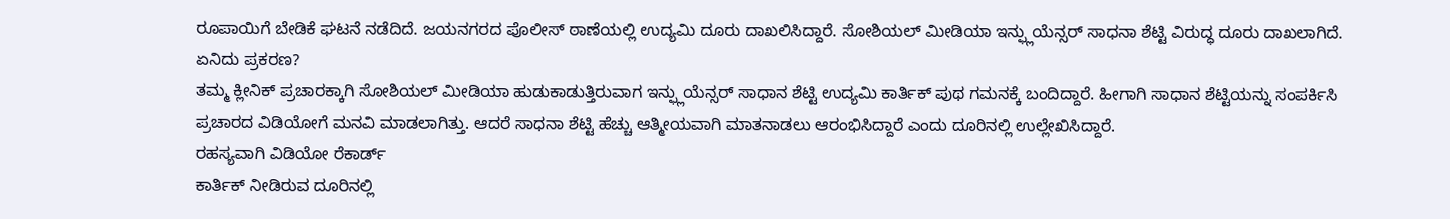ರೂಪಾಯಿಗೆ ಬೇಡಿಕೆ ಘಟನೆ ನಡೆದಿದೆ. ಜಯನಗರದ ಪೊಲೀಸ್ ಠಾಣೆಯಲ್ಲಿ ಉದ್ಯಮಿ ದೂರು ದಾಖಲಿಸಿದ್ದಾರೆ. ಸೋಶಿಯಲ್ ಮೀಡಿಯಾ ಇನ್ಫ್ಲುಯೆನ್ಸರ್ ಸಾಧನಾ ಶೆಟ್ಟಿ ವಿರುದ್ಧ ದೂರು ದಾಖಲಾಗಿದೆ.
ಏನಿದು ಪ್ರಕರಣ?
ತಮ್ಮ ಕ್ಲೀನಿಕ್ ಪ್ರಚಾರಕ್ಕಾಗಿ ಸೋಶಿಯಲ್ ಮೀಡಿಯಾ ಹುಡುಕಾಡುತ್ತಿರುವಾಗ ಇನ್ಫ್ಲುಯೆನ್ಸರ್ ಸಾಧಾನ ಶೆಟ್ಟಿ ಉದ್ಯಮಿ ಕಾರ್ತಿಕ್ ಪುಥ ಗಮನಕ್ಕೆ ಬಂದಿದ್ದಾರೆ. ಹೀಗಾಗಿ ಸಾಧಾನ ಶೆಟ್ಟಿಯನ್ನು ಸಂಪರ್ಕಿಸಿ ಪ್ರಚಾರದ ವಿಡಿಯೋಗೆ ಮನವಿ ಮಾಡಲಾಗಿತ್ತು. ಆದರೆ ಸಾಧನಾ ಶೆಟ್ಟಿ ಹೆಚ್ಚು ಆತ್ಮೀಯವಾಗಿ ಮಾತನಾಡಲು ಆರಂಭಿಸಿದ್ದಾರೆ ಎಂದು ದೂರಿನಲ್ಲಿ ಉಲ್ಲೇಖಿಸಿದ್ದಾರೆ.
ರಹಸ್ಯವಾಗಿ ವಿಡಿಯೋ ರೆಕಾರ್ಡ್
ಕಾರ್ತಿಕ್ ನೀಡಿರುವ ದೂರಿನಲ್ಲಿ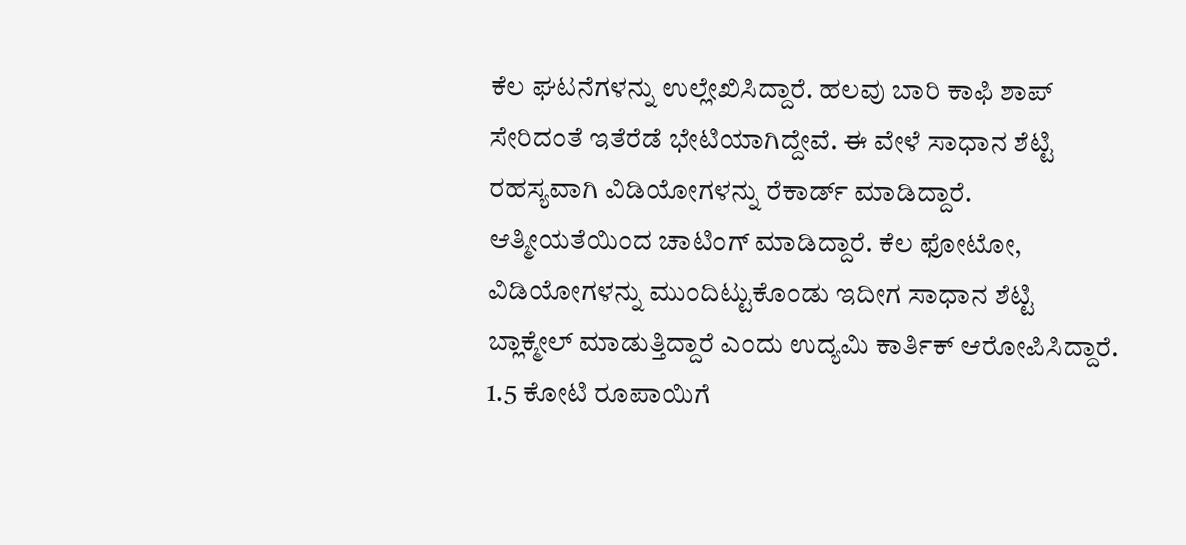ಕೆಲ ಘಟನೆಗಳನ್ನು ಉಲ್ಲೇಖಿಸಿದ್ದಾರೆ. ಹಲವು ಬಾರಿ ಕಾಫಿ ಶಾಪ್ ಸೇರಿದಂತೆ ಇತೆರೆಡೆ ಭೇಟಿಯಾಗಿದ್ದೇವೆ. ಈ ವೇಳೆ ಸಾಧಾನ ಶೆಟ್ಟಿ ರಹಸ್ಯವಾಗಿ ವಿಡಿಯೋಗಳನ್ನು ರೆಕಾರ್ಡ್ ಮಾಡಿದ್ದಾರೆ. ಆತ್ಮೀಯತೆಯಿಂದ ಚಾಟಿಂಗ್ ಮಾಡಿದ್ದಾರೆ. ಕೆಲ ಫೋಟೋ, ವಿಡಿಯೋಗಳನ್ನು ಮುಂದಿಟ್ಟುಕೊಂಡು ಇದೀಗ ಸಾಧಾನ ಶೆಟ್ಟಿ ಬ್ಲಾಕ್ಮೇಲ್ ಮಾಡುತ್ತಿದ್ದಾರೆ ಎಂದು ಉದ್ಯಮಿ ಕಾರ್ತಿಕ್ ಆರೋಪಿಸಿದ್ದಾರೆ.
1.5 ಕೋಟಿ ರೂಪಾಯಿಗೆ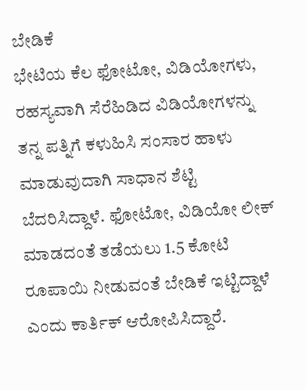ಬೇಡಿಕೆ
ಭೇಟಿಯ ಕೆಲ ಫೋಟೋ, ವಿಡಿಯೋಗಳು, ರಹಸ್ಯವಾಗಿ ಸೆರೆಹಿಡಿದ ವಿಡಿಯೋಗಳನ್ನು ತನ್ನ ಪತ್ನಿಗೆ ಕಳುಹಿಸಿ ಸಂಸಾರ ಹಾಳು ಮಾಡುವುದಾಗಿ ಸಾಧಾನ ಶೆಟ್ಟಿ ಬೆದರಿಸಿದ್ದಾಳೆ. ಫೋಟೋ, ವಿಡಿಯೋ ಲೀಕ್ ಮಾಡದಂತೆ ತಡೆಯಲು 1.5 ಕೋಟಿ ರೂಪಾಯಿ ನೀಡುವಂತೆ ಬೇಡಿಕೆ ಇಟ್ಟಿದ್ದಾಳೆ ಎಂದು ಕಾರ್ತಿಕ್ ಆರೋಪಿಸಿದ್ದಾರೆ.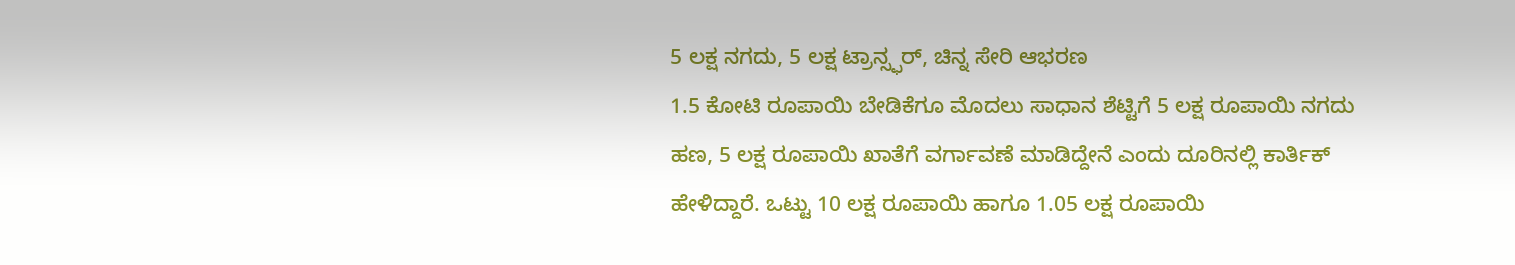5 ಲಕ್ಷ ನಗದು, 5 ಲಕ್ಷ ಟ್ರಾನ್ಸ್ಫರ್, ಚಿನ್ನ ಸೇರಿ ಆಭರಣ
1.5 ಕೋಟಿ ರೂಪಾಯಿ ಬೇಡಿಕೆಗೂ ಮೊದಲು ಸಾಧಾನ ಶೆಟ್ಟಿಗೆ 5 ಲಕ್ಷ ರೂಪಾಯಿ ನಗದು ಹಣ, 5 ಲಕ್ಷ ರೂಪಾಯಿ ಖಾತೆಗೆ ವರ್ಗಾವಣೆ ಮಾಡಿದ್ದೇನೆ ಎಂದು ದೂರಿನಲ್ಲಿ ಕಾರ್ತಿಕ್ ಹೇಳಿದ್ದಾರೆ. ಒಟ್ಟು 10 ಲಕ್ಷ ರೂಪಾಯಿ ಹಾಗೂ 1.05 ಲಕ್ಷ ರೂಪಾಯಿ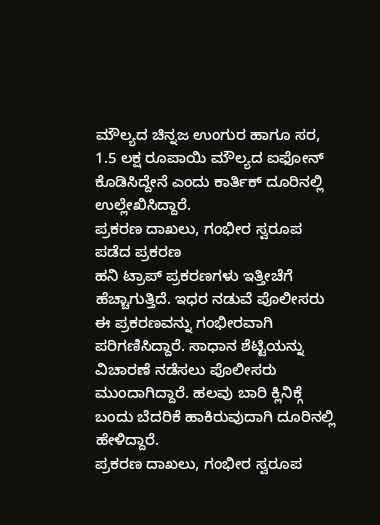ಮೌಲ್ಯದ ಚಿನ್ನಜ ಉಂಗುರ ಹಾಗೂ ಸರ, 1.5 ಲಕ್ಷ ರೂಪಾಯಿ ಮೌಲ್ಯದ ಐಫೋನ್ ಕೊಡಿಸಿದ್ದೇನೆ ಎಂದು ಕಾರ್ತಿಕ್ ದೂರಿನಲ್ಲಿ ಉಲ್ಲೇಖಿಸಿದ್ದಾರೆ.
ಪ್ರಕರಣ ದಾಖಲು, ಗಂಭೀರ ಸ್ವರೂಪ ಪಡೆದ ಪ್ರಕರಣ
ಹನಿ ಟ್ರಾಪ್ ಪ್ರಕರಣಗಳು ಇತ್ತೀಚೆಗೆ ಹೆಚ್ಚಾಗುತ್ತಿದೆ. ಇಧರ ನಡುವೆ ಪೊಲೀಸರು ಈ ಪ್ರಕರಣವನ್ನು ಗಂಭೀರವಾಗಿ ಪರಿಗಣಿಸಿದ್ದಾರೆ. ಸಾಧಾನ ಶೆಟ್ಟಿಯನ್ನು ವಿಚಾರಣೆ ನಡೆಸಲು ಪೊಲೀಸರು ಮುಂದಾಗಿದ್ದಾರೆ. ಹಲವು ಬಾರಿ ಕ್ಲಿನಿಕ್ಗೆ ಬಂದು ಬೆದರಿಕೆ ಹಾಕಿರುವುದಾಗಿ ದೂರಿನಲ್ಲಿ ಹೇಳಿದ್ದಾರೆ.
ಪ್ರಕರಣ ದಾಖಲು, ಗಂಭೀರ ಸ್ವರೂಪ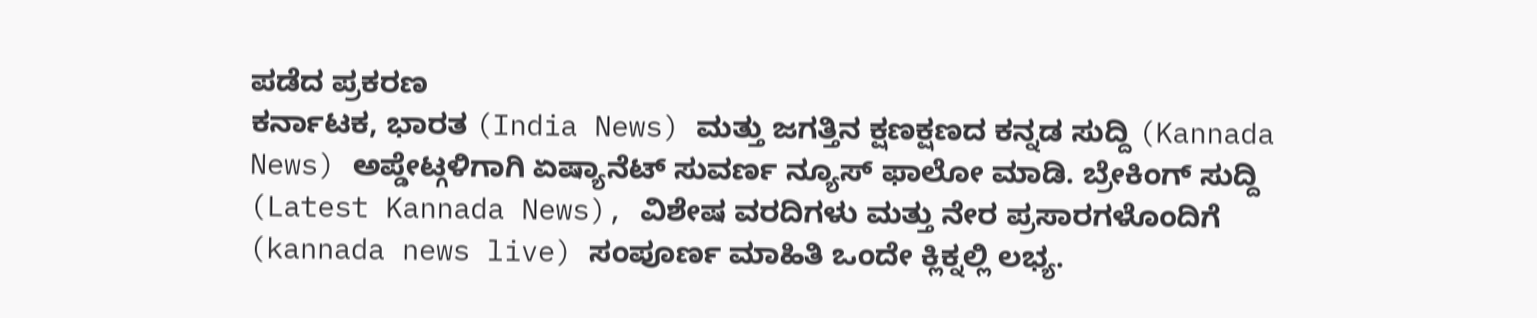ಪಡೆದ ಪ್ರಕರಣ
ಕರ್ನಾಟಕ, ಭಾರತ (India News) ಮತ್ತು ಜಗತ್ತಿನ ಕ್ಷಣಕ್ಷಣದ ಕನ್ನಡ ಸುದ್ದಿ (Kannada News) ಅಪ್ಡೇಟ್ಗಳಿಗಾಗಿ ಏಷ್ಯಾನೆಟ್ ಸುವರ್ಣ ನ್ಯೂಸ್ ಫಾಲೋ ಮಾಡಿ. ಬ್ರೇಕಿಂಗ್ ಸುದ್ದಿ (Latest Kannada News), ವಿಶೇಷ ವರದಿಗಳು ಮತ್ತು ನೇರ ಪ್ರಸಾರಗಳೊಂದಿಗೆ (kannada news live) ಸಂಪೂರ್ಣ ಮಾಹಿತಿ ಒಂದೇ ಕ್ಲಿಕ್ನಲ್ಲಿ ಲಭ್ಯ.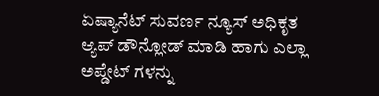ಏಷ್ಯಾನೆಟ್ ಸುವರ್ಣ ನ್ಯೂಸ್ ಅಧಿಕೃತ ಆ್ಯಪ್ ಡೌನ್ಲೋಡ್ ಮಾಡಿ ಹಾಗು ಎಲ್ಲಾ ಅಪ್ಡೇಟ್ ಗಳನ್ನು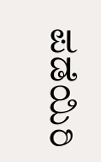ಪಡೆಯಿರಿ